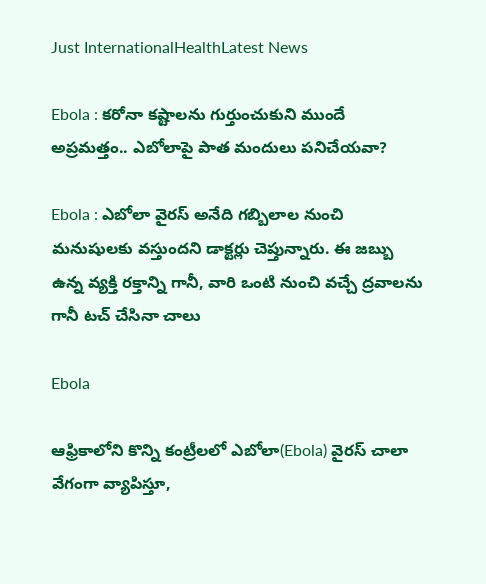Just InternationalHealthLatest News

Ebola : కరోనా కష్టాలను గుర్తుంచుకుని ముందే అప్రమత్తం.. ఎబోలాపై పాత మందులు పనిచేయవా?

Ebola : ఎబోలా వైరస్ అనేది గబ్బిలాల నుంచి మనుషులకు వస్తుందని డాక్టర్లు చెప్తున్నారు. ఈ జబ్బు ఉన్న వ్యక్తి రక్తాన్ని గానీ, వారి ఒంటి నుంచి వచ్చే ద్రవాలను గానీ టచ్ చేసినా చాలు

Ebola

ఆఫ్రికాలోని కొన్ని కంట్రీలలో ఎబోలా(Ebola) వైరస్ చాలా వేగంగా వ్యాపిస్తూ,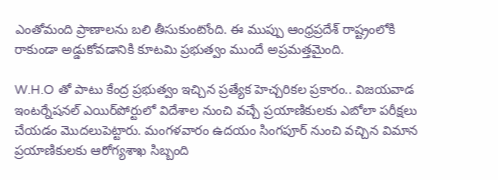ఎంతోమంది ప్రాణాలను బలి తీసుకుంటోంది. ఈ ముప్పు ఆంధ్రప్రదేశ్ రాష్ట్రంలోకి రాకుండా అడ్డుకోవడానికి కూటమి ప్రభుత్వం ముందే అప్రమత్తమైంది.

W.H.O తో పాటు కేంద్ర ప్రభుత్వం ఇచ్చిన ప్రత్యేక హెచ్చరికల ప్రకారం.. విజయవాడ ఇంటర్నేషనల్ ఎయిర్‌పోర్టులో విదేశాల నుంచి వచ్చే ప్రయాణికులకు ఎబోలా పరీక్షలు చేయడం మొదలుపెట్టారు. మంగళవారం ఉదయం సింగపూర్ నుంచి వచ్చిన విమాన ప్రయాణికులకు ఆరోగ్యశాఖ సిబ్బంది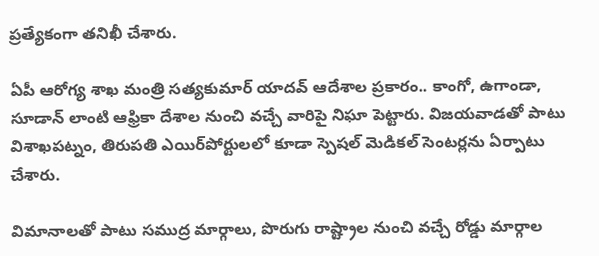ప్రత్యేకంగా తనిఖీ చేశారు.

ఏపీ ఆరోగ్య శాఖ మంత్రి సత్యకుమార్ యాదవ్ ఆదేశాల ప్రకారం.. కాంగో, ఉగాండా, సూడాన్ లాంటి ఆఫ్రికా దేశాల నుంచి వచ్చే వారిపై నిఘా పెట్టారు. విజయవాడతో పాటు విశాఖపట్నం, తిరుపతి ఎయిర్‌పోర్టులలో కూడా స్పెషల్ మెడికల్ సెంటర్లను ఏర్పాటు చేశారు.

విమానాలతో పాటు సముద్ర మార్గాలు, పొరుగు రాష్ట్రాల నుంచి వచ్చే రోడ్డు మార్గాల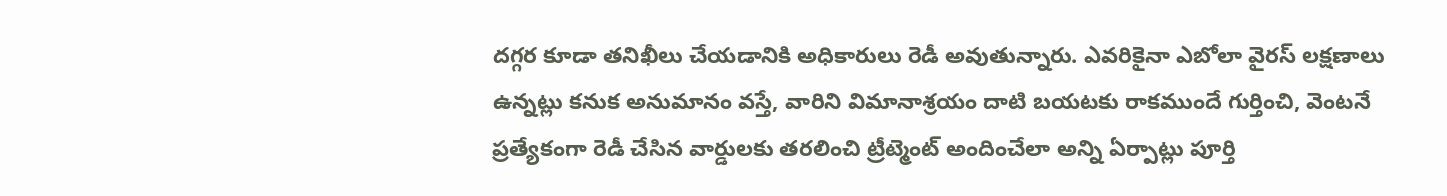దగ్గర కూడా తనిఖీలు చేయడానికి అధికారులు రెడీ అవుతున్నారు. ఎవరికైనా ఎబోలా వైరస్ లక్షణాలు ఉన్నట్లు కనుక అనుమానం వస్తే, వారిని విమానాశ్రయం దాటి బయటకు రాకముందే గుర్తించి, వెంటనే ప్రత్యేకంగా రెడీ చేసిన వార్డులకు తరలించి ట్రీట్మెంట్ అందించేలా అన్ని ఏర్పాట్లు పూర్తి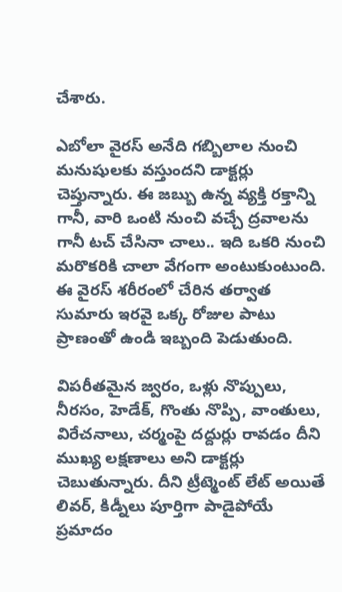చేశారు.

ఎబోలా వైరస్ అనేది గబ్బిలాల నుంచి మనుషులకు వస్తుందని డాక్టర్లు చెప్తున్నారు. ఈ జబ్బు ఉన్న వ్యక్తి రక్తాన్ని గానీ, వారి ఒంటి నుంచి వచ్చే ద్రవాలను గానీ టచ్ చేసినా చాలు.. ఇది ఒకరి నుంచి మరొకరికి చాలా వేగంగా అంటుకుంటుంది. ఈ వైరస్ శరీరంలో చేరిన తర్వాత సుమారు ఇరవై ఒక్క రోజుల పాటు ప్రాణంతో ఉండి ఇబ్బంది పెడుతుంది.

విపరీతమైన జ్వరం, ఒళ్లు నొప్పులు, నీరసం, హెడేక్, గొంతు నొప్పి, వాంతులు, విరేచనాలు, చర్మంపై దద్దుర్లు రావడం దీని ముఖ్య లక్షణాలు అని డాక్టర్లు చెబుతున్నారు. దీని ట్రీట్మెంట్ లేట్ అయితే లివర్, కిడ్నీలు పూర్తిగా పాడైపోయే ప్రమాదం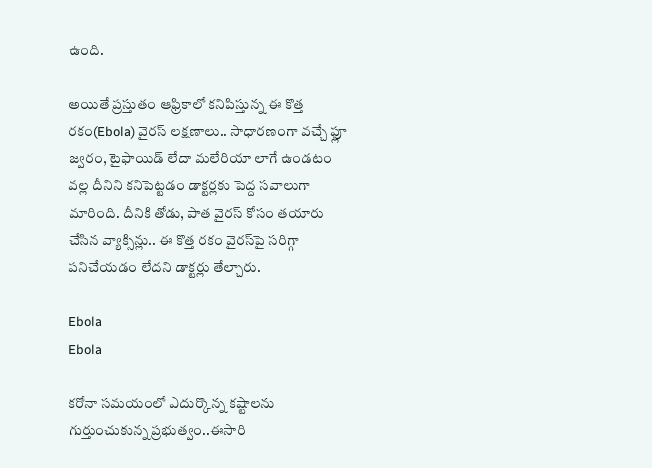ఉంది.

అయితే ప్రస్తుతం ఆఫ్రికాలో కనిపిస్తున్న ఈ కొత్త రకం(Ebola) వైరస్ లక్షణాలు.. సాధారణంగా వచ్చే ఫ్లూ జ్వరం, టైఫాయిడ్ లేదా మలేరియా లాగే ఉండటం వల్ల దీనిని కనిపెట్టడం డాక్టర్లకు పెద్ద సవాలుగా మారింది. దీనికి తోడు, పాత వైరస్ కోసం తయారు చేసిన వ్యాక్సిన్లు.. ఈ కొత్త రకం వైరస్‌పై సరిగ్గా పనిచేయడం లేదని డాక్టర్లు తేల్చారు.

Ebola
Ebola

కరోనా సమయంలో ఎదుర్కొన్న కష్టాలను గుర్తుంచుకున్న ప్రభుత్వం..ఈసారి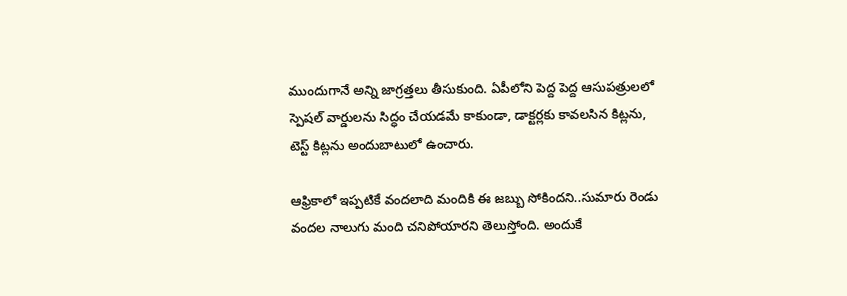ముందుగానే అన్ని జాగ్రత్తలు తీసుకుంది. ఏపీలోని పెద్ద పెద్ద ఆసుపత్రులలో స్పెషల్ వార్డులను సిద్ధం చేయడమే కాకుండా, డాక్టర్లకు కావలసిన కిట్లను, టెస్ట్ కిట్లను అందుబాటులో ఉంచారు.

ఆఫ్రికాలో ఇప్పటికే వందలాది మందికి ఈ జబ్బు సోకిందని..సుమారు రెండు వందల నాలుగు మంది చనిపోయారని తెలుస్తోంది. అందుకే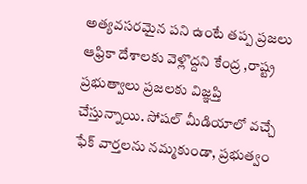అత్యవసరమైన పని ఉంటే తప్ప ప్రజలు ఆఫ్రికా దేశాలకు వెళ్లొద్దని కేంద్ర ,రాష్ట్ర ప్రభుత్వాలు ప్రజలకు విజ్ఞప్తి చేస్తున్నాయి. సోషల్ మీడియాలో వచ్చే ఫేక్ వార్తలను నమ్మకుండా, ప్రభుత్వం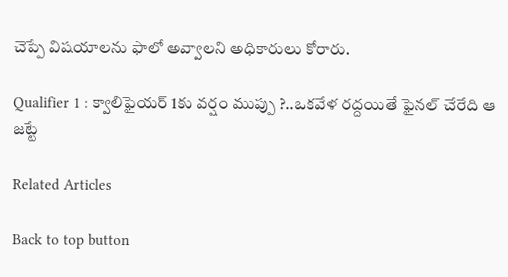చెప్పే విషయాలను ఫాలో అవ్వాలని అధికారులు కోరారు.

Qualifier 1 : క్వాలిఫైయర్ 1కు వర్షం ముప్పు ?..ఒకవేళ రద్దయితే ఫైనల్ చేరేది ఆ జట్టే

Related Articles

Back to top button